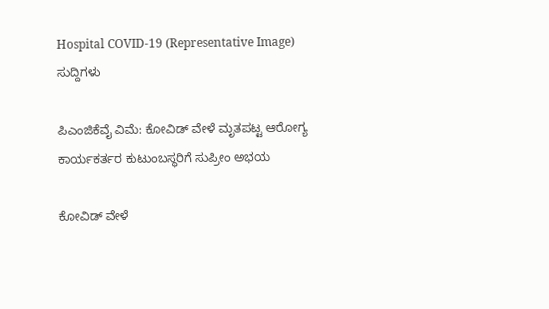Hospital COVID-19 (Representative Image)
ಸುದ್ದಿಗಳು

ಪಿಎಂಜಿಕೆವೈ ವಿಮೆ: ಕೋವಿಡ್ ವೇಳೆ ಮೃತಪಟ್ಟ ಆರೋಗ್ಯ ಕಾರ್ಯಕರ್ತರ ಕುಟುಂಬಸ್ಥರಿಗೆ ಸುಪ್ರೀಂ ಅಭಯ

ಕೋವಿಡ್ ವೇಳೆ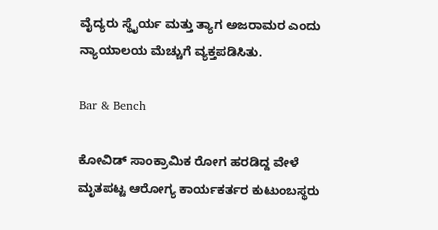ವೈದ್ಯರು ಸ್ಥೈರ್ಯ ಮತ್ತು ತ್ಯಾಗ ಅಜರಾಮರ ಎಂದು ನ್ಯಾಯಾಲಯ ಮೆಚ್ಚುಗೆ ವ್ಯಕ್ತಪಡಿಸಿತು.

Bar & Bench

ಕೋವಿಡ್ ಸಾಂಕ್ರಾಮಿಕ ರೋಗ ಹರಡಿದ್ದ ವೇಳೆ ಮೃತಪಟ್ಟ ಆರೋಗ್ಯ ಕಾರ್ಯಕರ್ತರ ಕುಟುಂಬಸ್ಥರು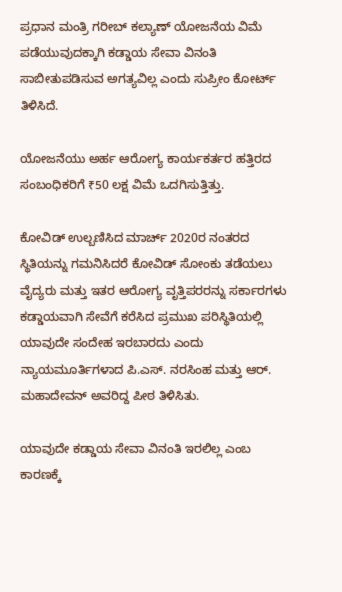ಪ್ರಧಾನ ಮಂತ್ರಿ ಗರೀಬ್ ಕಲ್ಯಾಣ್ ಯೋಜನೆಯ ವಿಮೆ ಪಡೆಯುವುದಕ್ಕಾಗಿ ಕಡ್ಡಾಯ ಸೇವಾ ವಿನಂತಿ ಸಾಬೀತುಪಡಿಸುವ ಅಗತ್ಯವಿಲ್ಲ ಎಂದು ಸುಪ್ರೀಂ ಕೋರ್ಟ್‌ ತಿಳಿಸಿದೆ.

ಯೋಜನೆಯು ಅರ್ಹ ಆರೋಗ್ಯ ಕಾರ್ಯಕರ್ತರ ಹತ್ತಿರದ ಸಂಬಂಧಿಕರಿಗೆ ₹50 ಲಕ್ಷ ವಿಮೆ ಒದಗಿಸುತ್ತಿತ್ತು.

ಕೋವಿಡ್‌ ಉಲ್ಬಣಿಸಿದ ಮಾರ್ಚ್ 2020ರ ನಂತರದ ಸ್ಥಿತಿಯನ್ನು ಗಮನಿಸಿದರೆ ಕೋವಿಡ್ ಸೋಂಕು ತಡೆಯಲು ವೈದ್ಯರು ಮತ್ತು ಇತರ ಆರೋಗ್ಯ ವೃತ್ತಿಪರರನ್ನು ಸರ್ಕಾರಗಳು ಕಡ್ಡಾಯವಾಗಿ ಸೇವೆಗೆ ಕರೆಸಿದ ಪ್ರಮುಖ ಪರಿಸ್ಥಿತಿಯಲ್ಲಿ ಯಾವುದೇ ಸಂದೇಹ ಇರಬಾರದು ಎಂದು ನ್ಯಾಯಮೂರ್ತಿಗಳಾದ ಪಿ.ಎಸ್. ನರಸಿಂಹ ಮತ್ತು ಆರ್. ಮಹಾದೇವನ್ ಅವರಿದ್ದ ಪೀಠ ತಿಳಿಸಿತು.

ಯಾವುದೇ ಕಡ್ಡಾಯ ಸೇವಾ ವಿನಂತಿ ಇರಲಿಲ್ಲ ಎಂಬ ಕಾರಣಕ್ಕೆ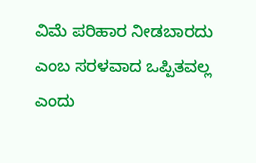ವಿಮೆ ಪರಿಹಾರ ನೀಡಬಾರದು ಎಂಬ ಸರಳವಾದ ಒಪ್ಪಿತವಲ್ಲ ಎಂದು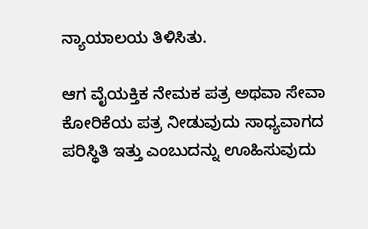ನ್ಯಾಯಾಲಯ ತಿಳಿಸಿತು.

ಆಗ ವೈಯಕ್ತಿಕ ನೇಮಕ ಪತ್ರ ಅಥವಾ ಸೇವಾ ಕೋರಿಕೆಯ ಪತ್ರ ನೀಡುವುದು ಸಾಧ್ಯವಾಗದ ಪರಿಸ್ಥಿತಿ ಇತ್ತು ಎಂಬುದನ್ನು ಊಹಿಸುವುದು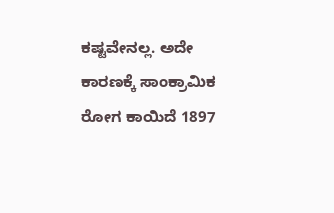ಕಷ್ಟವೇನಲ್ಲ. ಅದೇ ಕಾರಣಕ್ಕೆ ಸಾಂಕ್ರಾಮಿಕ ರೋಗ ಕಾಯಿದೆ 1897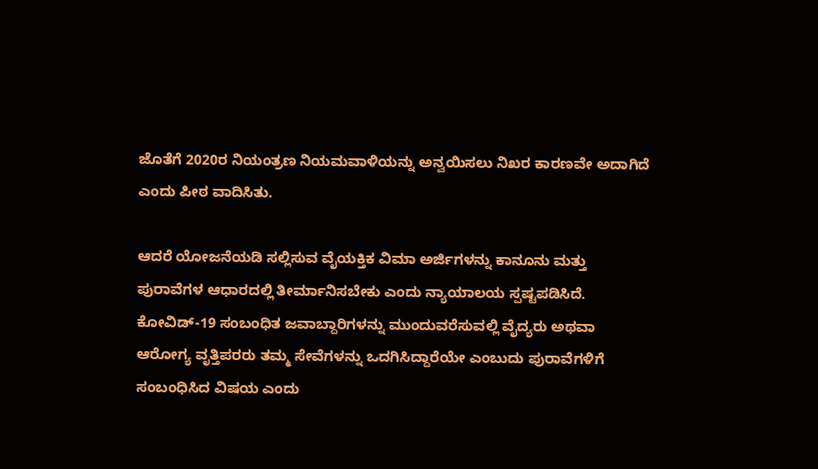ಜೊತೆಗೆ 2020ರ ನಿಯಂತ್ರಣ ನಿಯಮವಾಳಿಯನ್ನು ಅನ್ವಯಿಸಲು ನಿಖರ ಕಾರಣವೇ ಅದಾಗಿದೆ ಎಂದು ಪೀಠ ವಾದಿಸಿತು.

ಆದರೆ ಯೋಜನೆಯಡಿ ಸಲ್ಲಿಸುವ ವೈಯಕ್ತಿಕ ವಿಮಾ ಅರ್ಜಿಗಳನ್ನು ಕಾನೂನು ಮತ್ತು ಪುರಾವೆಗಳ ಆಧಾರದಲ್ಲಿ ತೀರ್ಮಾನಿಸಬೇಕು ಎಂದು ನ್ಯಾಯಾಲಯ ಸ್ಪಷ್ಟಪಡಿಸಿದೆ. ಕೋವಿಡ್-19 ಸಂಬಂಧಿತ ಜವಾಬ್ದಾರಿಗಳನ್ನು ಮುಂದುವರೆಸುವಲ್ಲಿ ವೈದ್ಯರು ಅಥವಾ ಆರೋಗ್ಯ ವೃತ್ತಿಪರರು ತಮ್ಮ ಸೇವೆಗಳನ್ನು ಒದಗಿಸಿದ್ದಾರೆಯೇ ಎಂಬುದು ಪುರಾವೆಗಳಿಗೆ ಸಂಬಂಧಿಸಿದ ವಿಷಯ ಎಂದು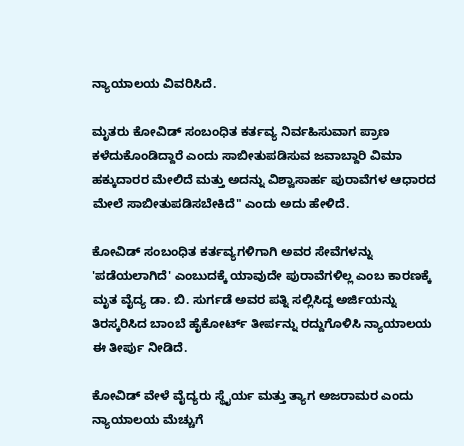ನ್ಯಾಯಾಲಯ ವಿವರಿಸಿದೆ.

ಮೃತರು ಕೋವಿಡ್‌ ಸಂಬಂಧಿತ ಕರ್ತವ್ಯ ನಿರ್ವಹಿಸುವಾಗ ಪ್ರಾಣ ಕಳೆದುಕೊಂಡಿದ್ದಾರೆ ಎಂದು ಸಾಬೀತುಪಡಿಸುವ ಜವಾಬ್ದಾರಿ ವಿಮಾ ಹಕ್ಕುದಾರರ ಮೇಲಿದೆ ಮತ್ತು ಅದನ್ನು ವಿಶ್ವಾಸಾರ್ಹ ಪುರಾವೆಗಳ ಆಧಾರದ ಮೇಲೆ ಸಾಬೀತುಪಡಿಸಬೇಕಿದೆ" ಎಂದು ಅದು ಹೇಳಿದೆ.

ಕೋವಿಡ್ ಸಂಬಂಧಿತ ಕರ್ತವ್ಯಗಳಿಗಾಗಿ ಅವರ ಸೇವೆಗಳನ್ನು 'ಪಡೆಯಲಾಗಿದೆ' ಎಂಬುದಕ್ಕೆ ಯಾವುದೇ ಪುರಾವೆಗಳಿಲ್ಲ ಎಂಬ ಕಾರಣಕ್ಕೆ ಮೃತ ವೈದ್ಯ ಡಾ. ಬಿ. ಸುರ್ಗಡೆ ಅವರ ಪತ್ನಿ ಸಲ್ಲಿಸಿದ್ದ ಅರ್ಜಿಯನ್ನು ತಿರಸ್ಕರಿಸಿದ ಬಾಂಬೆ ಹೈಕೋರ್ಟ್ ತೀರ್ಪನ್ನು ರದ್ದುಗೊಳಿಸಿ ನ್ಯಾಯಾಲಯ ಈ ತೀರ್ಪು ನೀಡಿದೆ.

ಕೋವಿಡ್ ವೇಳೆ ವೈದ್ಯರು ಸ್ಥೈರ್ಯ ಮತ್ತು ತ್ಯಾಗ ಅಜರಾಮರ ಎಂದು ನ್ಯಾಯಾಲಯ ಮೆಚ್ಚುಗೆ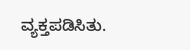ವ್ಯಕ್ತಪಡಿಸಿತು.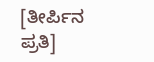[ತೀರ್ಪಿನ ಪ್ರತಿ]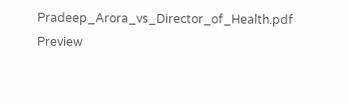Pradeep_Arora_vs_Director_of_Health.pdf
Preview